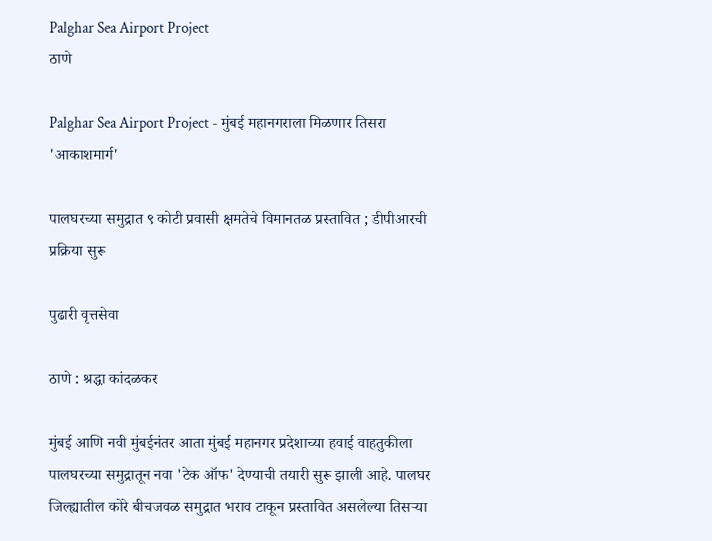Palghar Sea Airport Project
ठाणे

Palghar Sea Airport Project - मुंबई महानगराला मिळणार तिसरा 'आकाशमार्ग'

पालघरच्या समुद्रात ९ कोटी प्रवासी क्षमतेचे विमानतळ प्रस्तावित ; डीपीआरची प्रक्रिया सुरू

पुढारी वृत्तसेवा

ठाणे : श्रद्धा कांदळकर

मुंबई आणि नवी मुंबईनंतर आता मुंबई महानगर प्रदेशाच्या हवाई वाहतुकीला पालघरच्या समुद्रातून नवा 'टेक ऑफ' देण्याची तयारी सुरू झाली आहे. पालघर जिल्ह्यातील कोरे बीचजवळ समुद्रात भराव टाकून प्रस्तावित असलेल्या तिसऱ्या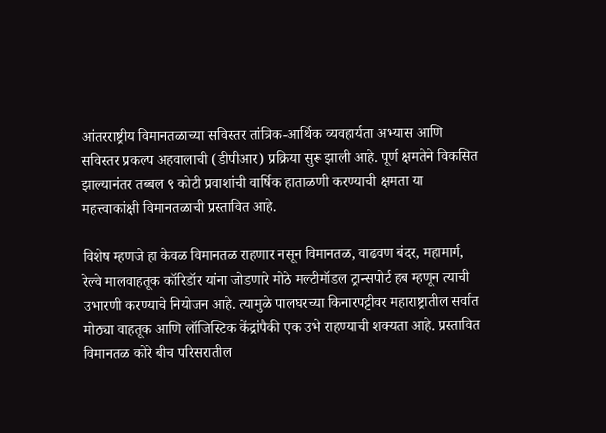आंतरराष्ट्रीय विमानतळाच्या सविस्तर तांत्रिक-आर्थिक व्यवहार्यता अभ्यास आणि सविस्तर प्रकल्प अहवालाची (डीपीआर) प्रक्रिया सुरू झाली आहे. पूर्ण क्षमतेने विकसित झाल्यानंतर तब्बल ९ कोटी प्रवाशांची वार्षिक हाताळणी करण्याची क्षमता या महत्त्वाकांक्षी विमानतळाची प्रस्तावित आहे.

विशेष म्हणजे हा केवळ विमानतळ राहणार नसून विमानतळ, वाढवण बंदर, महामार्ग, रेल्वे मालवाहतूक कॉरिडॉर यांना जोडणारे मोठे मल्टीमॉडल ट्रान्सपोर्ट हब म्हणून त्याची उभारणी करण्याचे नियोजन आहे. त्यामुळे पालघरच्या किनारपट्टीवर महाराष्ट्रातील सर्वात मोठ्या वाहतूक आणि लॉजिस्टिक केंद्रांपैकी एक उभे राहण्याची शक्यता आहे. प्रस्तावित विमानतळ कोरे बीच परिसरातील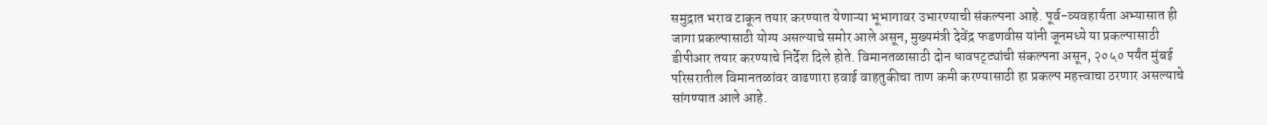समुद्रात भराव टाकून तयार करण्यात येणाऱ्या भूभागावर उभारण्याची संकल्पना आहे. पूर्व-व्यवहार्यता अभ्यासात ही जागा प्रकल्पासाठी योग्य असल्याचे समोर आले असून, मुख्यमंत्री देवेंद्र फडणवीस यांनी जूनमध्ये या प्रकल्पासाठी डीपीआर तयार करण्याचे निर्देश दिले होते. विमानतळासाठी दोन धावपट्ट्यांची संकल्पना असून, २०५० पर्यंत मुंबई परिसरातील विमानतळांवर वाढणारा हवाई वाहतुकीचा ताण कमी करण्यासाठी हा प्रकल्प महत्त्वाचा ठरणार असल्याचे सांगण्यात आले आहे.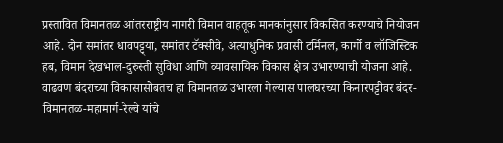प्रस्तावित विमानतळ आंतरराष्ट्रीय नागरी विमान वाहतूक मानकांनुसार विकसित करण्याचे नियोजन आहे. दोन समांतर धावपट्ट्या, समांतर टॅक्सीवे, अत्याधुनिक प्रवासी टर्मिनल, कार्गो व लॉजिस्टिक हब, विमान देखभाल-दुरुस्ती सुविधा आणि व्यावसायिक विकास क्षेत्र उभारण्याची योजना आहे. वाढवण बंदराच्या विकासासोबतच हा विमानतळ उभारला गेल्यास पालघरच्या किनारपट्टीवर बंदर-विमानतळ-महामार्ग-रेल्वे यांचे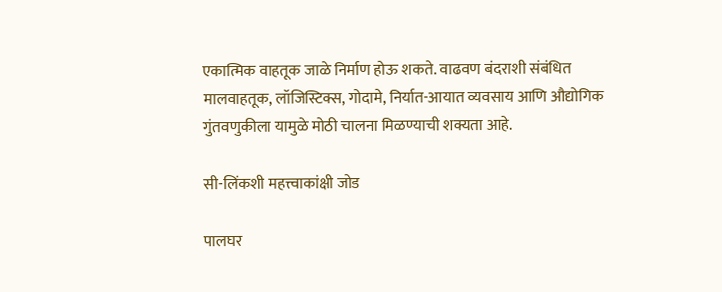एकात्मिक वाहतूक जाळे निर्माण होऊ शकते. वाढवण बंदराशी संबंधित मालवाहतूक, लॉजिस्टिक्स, गोदामे, निर्यात-आयात व्यवसाय आणि औद्योगिक गुंतवणुकीला यामुळे मोठी चालना मिळण्याची शक्यता आहे.

सी-लिंकशी महत्त्वाकांक्षी जोड

पालघर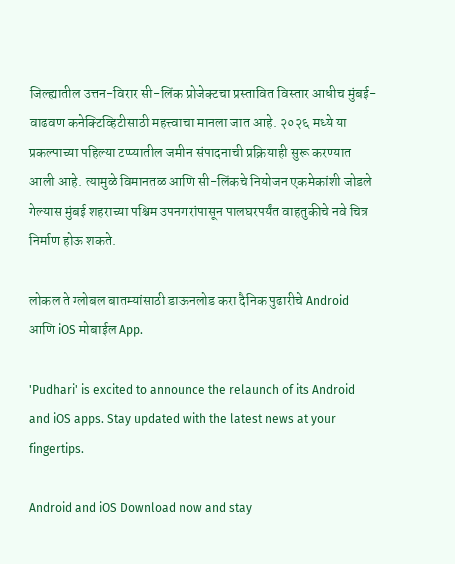जिल्ह्यातील उत्तन-विरार सी-लिंक प्रोजेक्टचा प्रस्तावित विस्तार आधीच मुंबई-वाढवण कनेक्टिव्हिटीसाठी महत्त्वाचा मानला जात आहे. २०२६ मध्ये या प्रकल्पाच्या पहिल्या टप्प्यातील जमीन संपादनाची प्रक्रियाही सुरू करण्यात आली आहे. त्यामुळे विमानतळ आणि सी-लिंकचे नियोजन एकमेकांशी जोडले गेल्यास मुंबई शहराच्या पश्चिम उपनगरांपासून पालघरपर्यंत वाहतुकीचे नवे चित्र निर्माण होऊ शकते.

लोकल ते ग्लोबल बातम्यांसाठी डाऊनलोड करा दैनिक पुढारीचे Android आणि iOS मोबाईल App.

'Pudhari' is excited to announce the relaunch of its Android and iOS apps. Stay updated with the latest news at your fingertips.

Android and iOS Download now and stay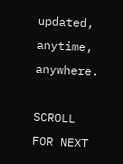updated, anytime, anywhere.

SCROLL FOR NEXT